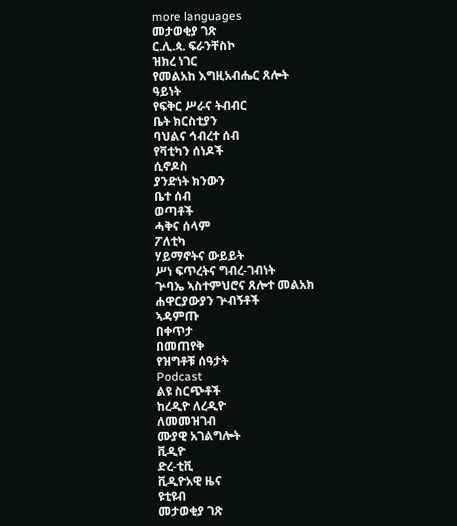more languages
መታወቂያ ገጽ
ር.ሊ.ጳ. ፍራንቸስኮ
ዝክረ ነገር
የመልአከ እግዚአብሔር ጸሎት
ዓይነት
የፍቅር ሥራና ትብብር
ቤት ክርስቲያን
ባህልና ኅብረተ ሰብ
የቫቲካን ሰነዶች
ሲኖዶስ
ያንድነት ክንውን
ቤተ ሰብ
ወጣቶች
ሓቅና ሰላም
ፖለቲካ
ሃይማኖትና ውይይት
ሥነ ፍጥረትና ግብረ-ገብነት
ጕባኤ ኣስተምህሮና ጸሎተ መልአክ
ሐዋርያውያን ጕብኝቶች
ኣዳምጡ
በቀጥታ
በመጠየቅ
የዝግቶቹ ሰዓታት
Podcast
ልዩ ስርጭቶች
ከረዲዮ ለረዲዮ
ለመመዝገብ
ሙያዊ አገልግሎት
ቪዲዮ
ድረ-ቲቪ
ቪዲዮአዊ ዜና
ዩቲዩብ
መታወቂያ ገጽ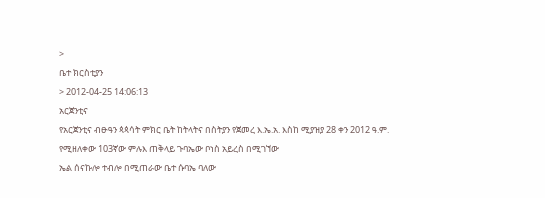>
ቤተ ክርስቲያን
> 2012-04-25 14:06:13
አርጀንቲና
የአርጀንቲና ብፁዓን ጳጳሳት ምክር ቤት ከትላትና በስትያን የጀመረ እ.ኤ.አ. እስከ ሚያዝያ 28 ቀን 2012 ዓ.ም. የሚዘለቀው 103ኛው ምሉእ ጠቅላይ ጉባኤው ቦነስ አይረስ በሚገኘው
ኤል ሰናኩሎ ተብሎ በሚጠራው ቤተ ሱባኤ ባለው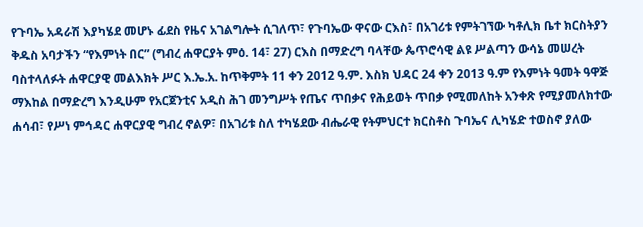የጉባኤ አዳራሽ እያካሄደ መሆኑ ፊደስ የዜና አገልግሎት ሲገለጥ፣ የጉባኤው ዋናው ርእስ፣ በአገሪቱ የምትገኘው ካቶሊክ ቤተ ክርስትያን ቅዱስ አባታችን “የእምነት በር” (ግብረ ሐዋርያት ምዕ. 14፣ 27) ርእስ በማድረግ ባላቸው ጴጥሮሳዊ ልዩ ሥልጣን ውሳኔ መሠረት ባስተላለፉት ሐዋርያዊ መልእክት ሥር እ.ኤ.አ. ከጥቅምት 11 ቀን 2012 ዓ.ም. እስክ ህዳር 24 ቀን 2013 ዓ.ም የእምነት ዓመት ዓዋጅ ማእከል በማድረግ እንዲሁም የአርጀንቲና አዲስ ሕገ መንግሥት የጤና ጥበቃና የሕይወት ጥበቃ የሚመለከት አንቀጽ የሚያመለክተው ሐሳብ፣ የሥነ ምኅዳር ሐዋርያዊ ግብረ ኖልዎ፣ በአገሪቱ ስለ ተካሄደው ብሔራዊ የትምህርተ ክርስቶስ ጉባኤና ሊካሄድ ተወስኖ ያለው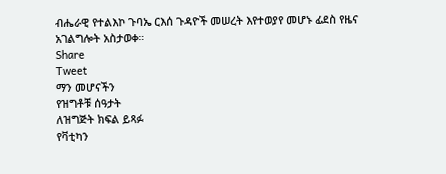ብሔራዊ የተልእኮ ጉባኤ ርእሰ ጉዳዮች መሠረት እየተወያየ መሆኑ ፊደስ የዜና አገልግሎት አስታወቀ።
Share
Tweet
ማን መሆናችን
የዝግቶቹ ሰዓታት
ለዝግጅት ክፍል ይጻፉ
የቫቲካን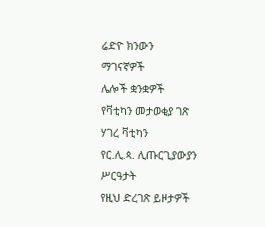ሬድዮ ክንውን
ማገናኛዎች
ሌሎች ቋንቋዎች
የቫቲካን መታወቂያ ገጽ
ሃገረ ቫቲካን
የር.ሊ.ጳ. ሊጡርጊያውያን ሥርዓታት
የዚህ ድረገጽ ይዞታዎች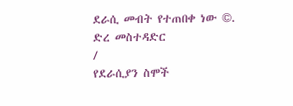ደራሲ መብት የተጠበቀ ነው ©.
ድረ መስተዳድር
/
የደራሲያን ስሞች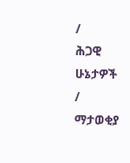/
ሕጋዊ ሁኔታዎች
/
ማታወቂያ